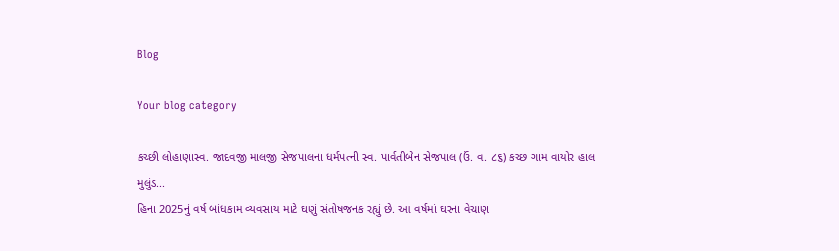Blog

Your blog category

કચ્છી લોહાણાસ્વ. જાદવજી માલજી સેજપાલના ધર્મપત્ની સ્વ. પાર્વતીબેન સેજપાલ (ઉં. વ. ૮૬) કચ્છ ગામ વાયોર હાલ મુલુંડ...
હિના 2025નું વર્ષ બાંધકામ વ્યવસાય માટે ઘણું સંતોષજનક રહ્યું છે. આ વર્ષમાં ઘરના વેચાણ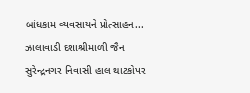બાંધકામ વ્યવસાયને પ્રોત્સાહન...
ઝાલાવાડી દશાશ્રીમાળી જૈન સુરેન્દ્રનગર નિવાસી હાલ થાટકોપર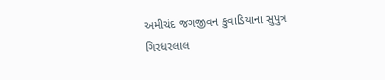અમીચંદ જગજીવન કુવાડિયાના સુપુત્ર ગિરધરલાલ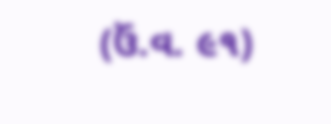(ઉં.વ. ૯૧)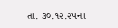તા. ૩૦.૧૨.૨૫ના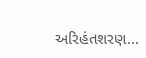અરિહંતશરણ...